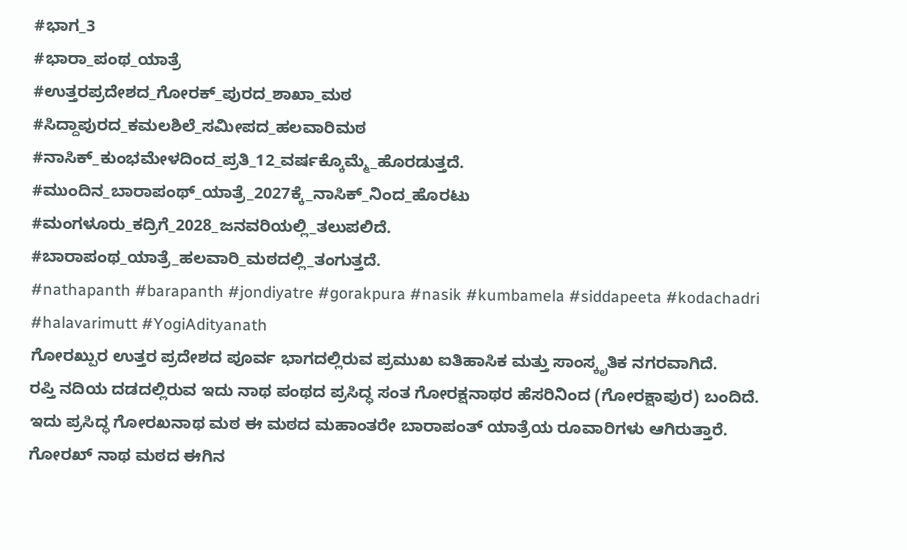#ಭಾಗ_3
#ಭಾರಾ_ಪಂಥ_ಯಾತ್ರೆ
#ಉತ್ತರಪ್ರದೇಶದ_ಗೋರಕ್_ಪುರದ_ಶಾಖಾ_ಮಠ
#ಸಿದ್ದಾಪುರದ_ಕಮಲಶಿಲೆ_ಸಮೀಪದ_ಹಲವಾರಿಮಠ
#ನಾಸಿಕ್_ಕುಂಭಮೇಳದಿಂದ_ಪ್ರತಿ_12_ವರ್ಷಕ್ಕೊಮ್ಮೆ_ಹೊರಡುತ್ತದೆ.
#ಮುಂದಿನ_ಬಾರಾಪಂಥ್_ಯಾತ್ರೆ_2027ಕ್ಕೆ_ನಾಸಿಕ್_ನಿಂದ_ಹೊರಟು
#ಮಂಗಳೂರು_ಕದ್ರಿಗೆ_2028_ಜನವರಿಯಲ್ಲಿ_ತಲುಪಲಿದೆ.
#ಬಾರಾಪಂಥ_ಯಾತ್ರೆ_ಹಲವಾರಿ_ಮಠದಲ್ಲಿ_ತಂಗುತ್ತದೆ.
#nathapanth #barapanth #jondiyatre #gorakpura #nasik #kumbamela #siddapeeta #kodachadri #halavarimutt #YogiAdityanath
ಗೋರಖ್ಪುರ ಉತ್ತರ ಪ್ರದೇಶದ ಪೂರ್ವ ಭಾಗದಲ್ಲಿರುವ ಪ್ರಮುಖ ಐತಿಹಾಸಿಕ ಮತ್ತು ಸಾಂಸ್ಕೃತಿಕ ನಗರವಾಗಿದೆ.
ರಪ್ತಿ ನದಿಯ ದಡದಲ್ಲಿರುವ ಇದು ನಾಥ ಪಂಥದ ಪ್ರಸಿದ್ಧ ಸಂತ ಗೋರಕ್ಷನಾಥರ ಹೆಸರಿನಿಂದ (ಗೋರಕ್ಷಾಪುರ) ಬಂದಿದೆ.
ಇದು ಪ್ರಸಿದ್ಧ ಗೋರಖನಾಥ ಮಠ ಈ ಮಠದ ಮಹಾಂತರೇ ಬಾರಾಪಂತ್ ಯಾತ್ರೆಯ ರೂವಾರಿಗಳು ಆಗಿರುತ್ತಾರೆ.
ಗೋರಖ್ ನಾಥ ಮಠದ ಈಗಿನ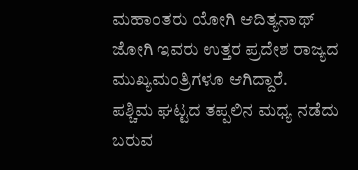ಮಹಾಂತರು ಯೋಗಿ ಆದಿತ್ಯನಾಥ್ ಜೋಗಿ ಇವರು ಉತ್ತರ ಪ್ರದೇಶ ರಾಜ್ಯದ ಮುಖ್ಯಮಂತ್ರಿಗಳೂ ಆಗಿದ್ದಾರೆ.
ಪಶ್ಚಿಮ ಘಟ್ಟದ ತಪ್ಪಲಿನ ಮಧ್ಯ ನಡೆದು ಬರುವ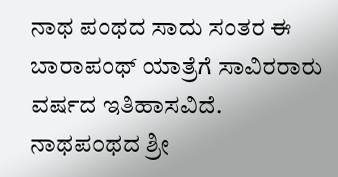ನಾಥ ಪಂಥದ ಸಾದು ಸಂತರ ಈ ಬಾರಾಪಂಥ್ ಯಾತ್ರೆಗೆ ಸಾವಿರರಾರು ವರ್ಷದ ಇತಿಹಾಸವಿದೆ.
ನಾಥಪ೦ಥದ ಶ್ರೀ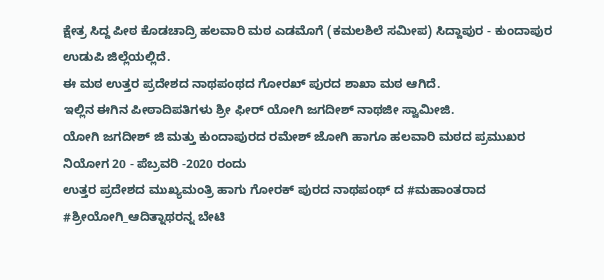ಕ್ಷೇತ್ರ ಸಿದ್ದ ಪೀಠ ಕೊಡಚಾದ್ರಿ ಹಲವಾರಿ ಮಠ ಎಡಮೊಗೆ (ಕಮಲಶಿಲೆ ಸಮೀಪ) ಸಿದ್ದಾಪುರ - ಕುಂದಾಪುರ ಉಡುಪಿ ಜಿಲ್ಲೆಯಲ್ಲಿದೆ.
ಈ ಮಠ ಉತ್ತರ ಪ್ರದೇಶದ ನಾಥಪಂಥದ ಗೋರಖ್ ಪುರದ ಶಾಖಾ ಮಠ ಆಗಿದೆ.
ಇಲ್ಲಿನ ಈಗಿನ ಪೀಠಾದಿಪತಿಗಳು ಶ್ರೀ ಫೀರ್ ಯೋಗಿ ಜಗದೀಶ್ ನಾಥಜೀ ಸ್ವಾಮೀಜಿ.
ಯೋಗಿ ಜಗದೀಶ್ ಜಿ ಮತ್ತು ಕುಂದಾಪುರದ ರಮೇಶ್ ಜೋಗಿ ಹಾಗೂ ಹಲವಾರಿ ಮಠದ ಪ್ರಮುಖರ ನಿಯೋಗ 20 - ಪೆಬ್ರವರಿ -2020 ರಂದು
ಉತ್ತರ ಪ್ರದೇಶದ ಮುಖ್ಯಮಂತ್ರಿ ಹಾಗು ಗೋರಕ್ ಪುರದ ನಾಥಪಂಥ್ ದ #ಮಹಾಂತರಾದ #ಶ್ರೀಯೋಗಿ_ಆದಿತ್ನಾಥರನ್ನ ಬೇಟಿ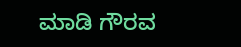ಮಾಡಿ ಗೌರವ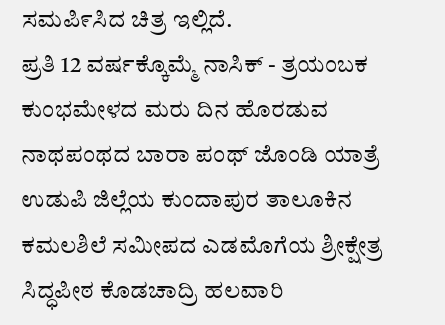ಸಮಪಿ೯ಸಿದ ಚಿತ್ರ ಇಲ್ಲಿದೆ.
ಪ್ರತಿ 12 ವರ್ಷಕ್ಕೊಮ್ಮೆ ನಾಸಿಕ್ - ತ್ರಯಂಬಕ ಕುಂಭಮೇಳದ ಮರು ದಿನ ಹೊರಡುವ ನಾಥಪಂಥದ ಬಾರಾ ಪಂಥ್ ಜೊಂಡಿ ಯಾತ್ರೆ ಉಡುಪಿ ಜಿಲ್ಲೆಯ ಕುಂದಾಪುರ ತಾಲೂಕಿನ ಕಮಲಶಿಲೆ ಸಮೀಪದ ಎಡಮೊಗೆಯ ಶ್ರೀಕ್ಷೇತ್ರ ಸಿದ್ಧಪೀಠ ಕೊಡಚಾದ್ರಿ ಹಲವಾರಿ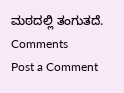ಮಠದಲ್ಲಿ ತಂಗುತದೆ.
Comments
Post a Comment